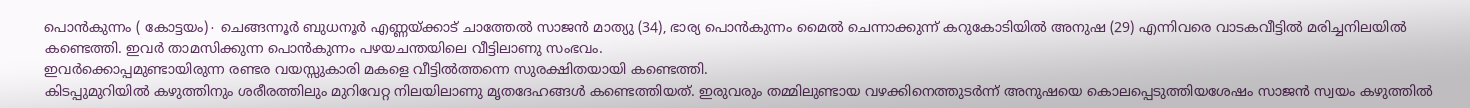പൊൻകുന്നം ( കോട്ടയം)∙ ചെങ്ങന്നൂർ ബുധനൂർ എണ്ണയ്ക്കാട് ചാത്തേൽ സാജൻ മാത്യു (34), ഭാര്യ പൊൻകുന്നം മൈൽ ചെന്നാക്കുന്ന് കറുകോടിയിൽ അനുഷ (29) എന്നിവരെ വാടകവീട്ടിൽ മരിച്ചനിലയിൽ കണ്ടെത്തി. ഇവർ താമസിക്കുന്ന പൊൻകുന്നം പഴയചന്തയിലെ വീട്ടിലാണു സംഭവം.
ഇവർക്കൊപ്പമുണ്ടായിരുന്ന രണ്ടര വയസ്സുകാരി മകളെ വീട്ടിൽത്തന്നെ സുരക്ഷിതയായി കണ്ടെത്തി.
കിടപ്പുമുറിയിൽ കഴുത്തിനും ശരീരത്തിലും മുറിവേറ്റ നിലയിലാണു മൃതദേഹങ്ങൾ കണ്ടെത്തിയത്. ഇരുവരും തമ്മിലുണ്ടായ വഴക്കിനെത്തുടർന്ന് അനുഷയെ കൊലപ്പെടുത്തിയശേഷം സാജൻ സ്വയം കഴുത്തിൽ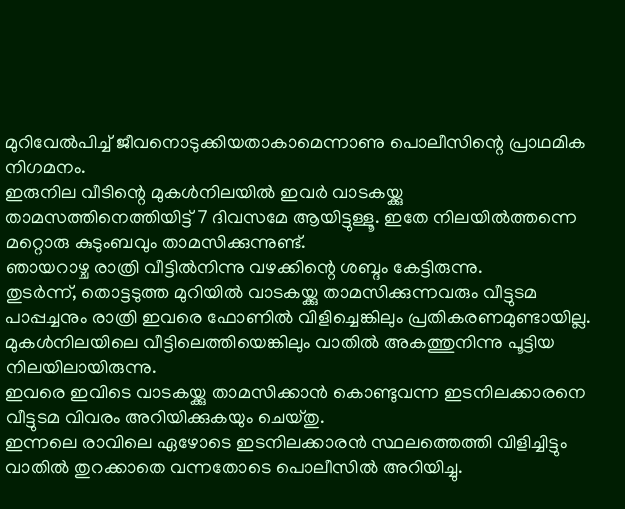മുറിവേൽപിച്ച് ജീവനൊടുക്കിയതാകാമെന്നാണു പൊലീസിന്റെ പ്രാഥമിക നിഗമനം.
ഇരുനില വീടിന്റെ മുകൾനിലയിൽ ഇവർ വാടകയ്ക്കു താമസത്തിനെത്തിയിട്ട് 7 ദിവസമേ ആയിട്ടുള്ളൂ. ഇതേ നിലയിൽത്തന്നെ മറ്റൊരു കുടുംബവും താമസിക്കുന്നുണ്ട്.
ഞായറാഴ്ച രാത്രി വീട്ടിൽനിന്നു വഴക്കിന്റെ ശബ്ദം കേട്ടിരുന്നു.
തുടർന്ന്, തൊട്ടടുത്ത മുറിയിൽ വാടകയ്ക്കു താമസിക്കുന്നവരും വീട്ടുടമ പാപ്പച്ചനും രാത്രി ഇവരെ ഫോണിൽ വിളിച്ചെങ്കിലും പ്രതികരണമുണ്ടായില്ല. മുകൾനിലയിലെ വീട്ടിലെത്തിയെങ്കിലും വാതിൽ അകത്തുനിന്നു പൂട്ടിയ നിലയിലായിരുന്നു.
ഇവരെ ഇവിടെ വാടകയ്ക്കു താമസിക്കാൻ കൊണ്ടുവന്ന ഇടനിലക്കാരനെ വീട്ടുടമ വിവരം അറിയിക്കുകയും ചെയ്തു.
ഇന്നലെ രാവിലെ ഏഴോടെ ഇടനിലക്കാരൻ സ്ഥലത്തെത്തി വിളിച്ചിട്ടും വാതിൽ തുറക്കാതെ വന്നതോടെ പൊലീസിൽ അറിയിച്ചു.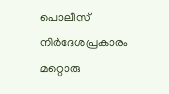പൊലീസ് നിർദേശപ്രകാരം മറ്റൊരു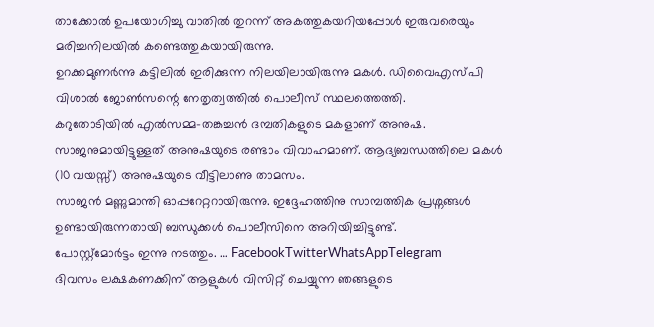താക്കോൽ ഉപയോഗിച്ചു വാതിൽ തുറന്ന് അകത്തുകയറിയപ്പോൾ ഇരുവരെയും മരിച്ചനിലയിൽ കണ്ടെത്തുകയായിരുന്നു.
ഉറക്കമുണർന്നു കട്ടിലിൽ ഇരിക്കുന്ന നിലയിലായിരുന്നു മകൾ. ഡിവൈഎസ്പി വിശാൽ ജോൺസന്റെ നേതൃത്വത്തിൽ പൊലീസ് സ്ഥലത്തെത്തി.
കറുതോടിയിൽ എൽസമ്മ–തങ്കച്ചൻ ദമ്പതികളുടെ മകളാണ് അനുഷ.
സാജനുമായിട്ടുള്ളത് അനുഷയുടെ രണ്ടാം വിവാഹമാണ്. ആദ്യബന്ധത്തിലെ മകൾ (10 വയസ്സ്) അനുഷയുടെ വീട്ടിലാണു താമസം.
സാജൻ മണ്ണുമാന്തി ഓപ്പറേറ്ററായിരുന്നു. ഇദ്ദേഹത്തിനു സാമ്പത്തിക പ്രശ്നങ്ങൾ ഉണ്ടായിരുന്നതായി ബന്ധുക്കൾ പൊലീസിനെ അറിയിച്ചിട്ടുണ്ട്.
പോസ്റ്റ്മോർട്ടം ഇന്നു നടത്തും. … FacebookTwitterWhatsAppTelegram
ദിവസം ലക്ഷകണക്കിന് ആളുകൾ വിസിറ്റ് ചെയ്യുന്ന ഞങ്ങളുടെ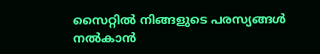സൈറ്റിൽ നിങ്ങളുടെ പരസ്യങ്ങൾ നൽകാൻ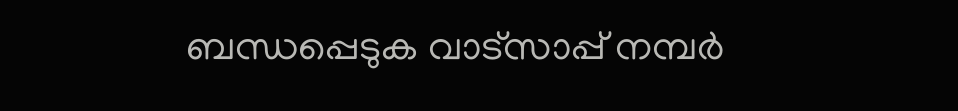ബന്ധപ്പെടുക വാട്സാപ്പ് നമ്പർ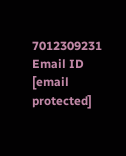7012309231 Email ID [email protected]